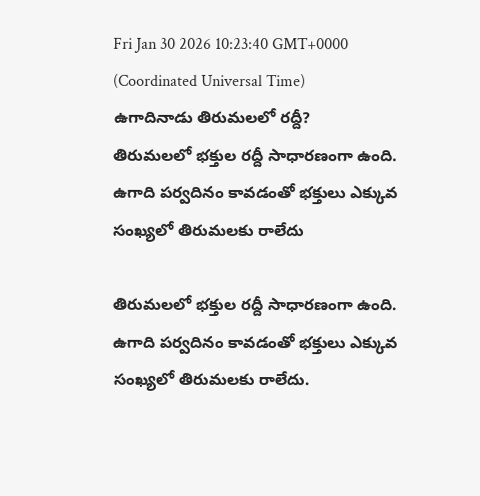Fri Jan 30 2026 10:23:40 GMT+0000 (Coordinated Universal Time)
ఉగాదినాడు తిరుమలలో రద్దీ?
తిరుమలలో భక్తుల రద్దీ సాధారణంగా ఉంది. ఉగాది పర్వదినం కావడంతో భక్తులు ఎక్కువ సంఖ్యలో తిరుమలకు రాలేదు

తిరుమలలో భక్తుల రద్దీ సాధారణంగా ఉంది. ఉగాది పర్వదినం కావడంతో భక్తులు ఎక్కువ సంఖ్యలో తిరుమలకు రాలేదు.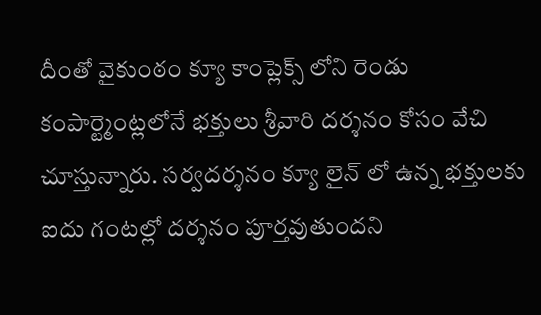దీంతో వైకుంఠం క్యూ కాంప్లెక్స్ లోని రెండు కంపార్ట్మెంట్లలోనే భక్తులు శ్రీవారి దర్శనం కోసం వేచి చూస్తున్నారు. సర్వదర్శనం క్యూ లైన్ లో ఉన్న భక్తులకు ఐదు గంటల్లో దర్శనం పూర్తవుతుందని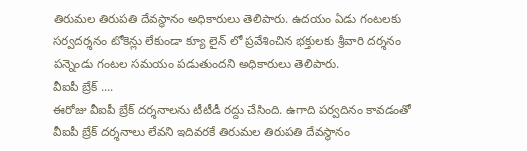తిరుమల తిరుపతి దేవస్థానం అధికారులు తెలిపారు. ఉదయం ఏడు గంటలకు సర్వదర్శనం టోకెన్లు లేకుండా క్యూ లైన్ లో ప్రవేశించిన భక్తులకు శ్రీవారి దర్శనం పన్నెండు గంటల సమయం పడుతుందని అధికారులు తెలిపారు.
వీఐపీ బ్రేక్ ....
ఈరోజు వీఐపీ బ్రేక్ దర్శనాలను టీటీడీ రద్దు చేసింది. ఉగాది పర్వదినం కావడంతో వీఐపీ బ్రేక్ దర్శనాలు లేవని ఇదివరకే తిరుమల తిరుపతి దేవస్థానం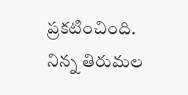ప్రకటించింది. నిన్న తిరుమల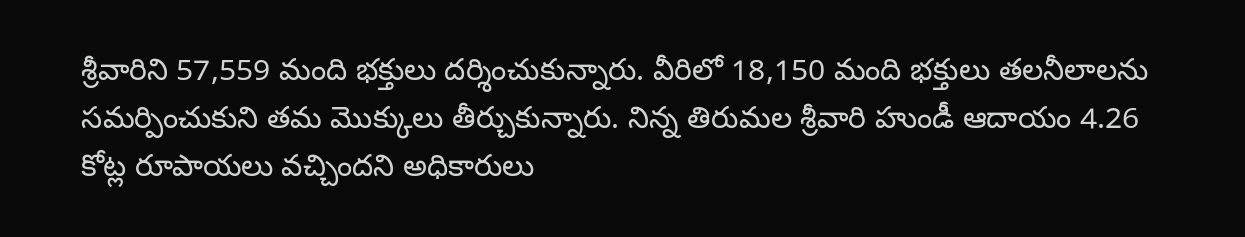శ్రీవారిని 57,559 మంది భక్తులు దర్శించుకున్నారు. వీరిలో 18,150 మంది భక్తులు తలనీలాలను సమర్పించుకుని తమ మొక్కులు తీర్చుకున్నారు. నిన్న తిరుమల శ్రీవారి హుండీ ఆదాయం 4.26 కోట్ల రూపాయలు వచ్చిందని అధికారులు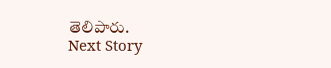తెలిపారు.
Next Story